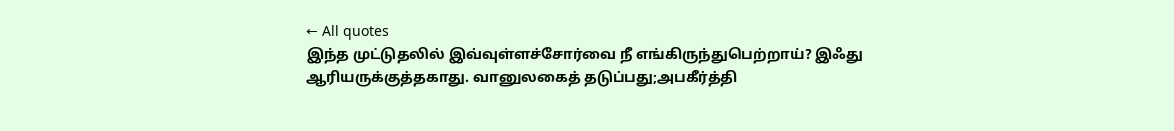← All quotes
இந்த முட்டுதலில் இவ்வுள்ளச்சோர்வை நீ எங்கிருந்துபெற்றாய்? இஃது ஆரியருக்குத்தகாது. வானுலகைத் தடுப்பது;அபகீர்த்தி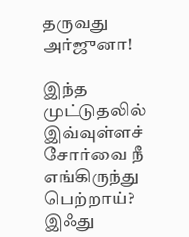தருவது அர்ஜுனா!

இந்த முட்டுதலில் இவ்வுள்ளச் சோர்வை நீ எங்கிருந்து பெற்றாய்? இஃது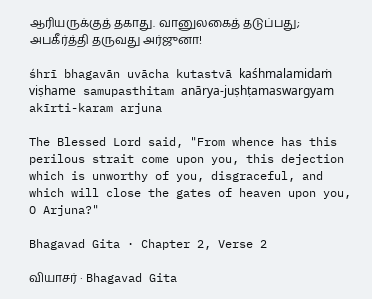ஆரியருக்குத் தகாது. வானுலகைத் தடுப்பது; அபகீர்த்தி தருவது அர்ஜுனா!

śhrī bhagavān uvācha kutastvā kaśhmalamidaṁ viṣhame samupasthitam anārya-juṣhṭamaswargyam akīrti-karam arjuna

The Blessed Lord said, "From whence has this perilous strait come upon you, this dejection which is unworthy of you, disgraceful, and which will close the gates of heaven upon you, O Arjuna?"

Bhagavad Gita · Chapter 2, Verse 2

வியாசர் · Bhagavad Gita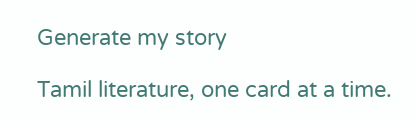Generate my story

Tamil literature, one card at a time.